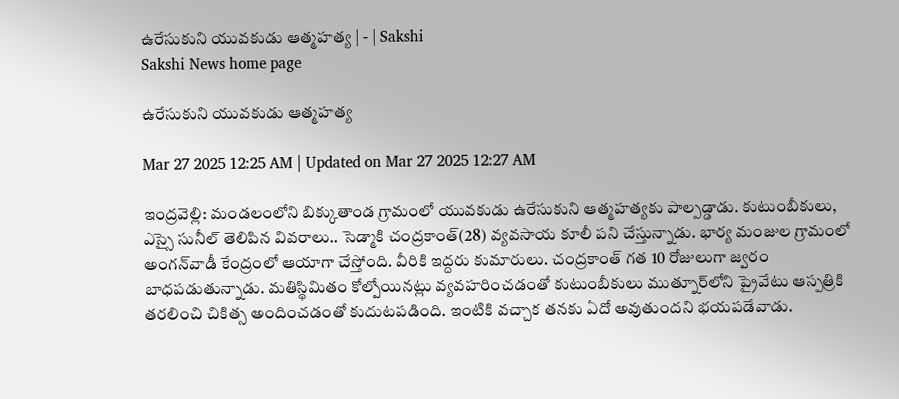ఉరేసుకుని యువకుడు ఆత్మహత్య | - | Sakshi
Sakshi News home page

ఉరేసుకుని యువకుడు ఆత్మహత్య

Mar 27 2025 12:25 AM | Updated on Mar 27 2025 12:27 AM

ఇంద్రవెల్లి: మండలంలోని బిక్కుతాండ గ్రామంలో యువకుడు ఉరేసుకుని ఆత్మహత్యకు పాల్పడ్డాడు. కుటుంబీకులు, ఎస్సై సునీల్‌ తెలిపిన వివరాలు.. సెడ్మాకి చంద్రకాంత్‌(28) వ్యవసాయ కూలీ పని చేస్తున్నాడు. భార్య మంజుల గ్రామంలో అంగన్‌వాడీ కేంద్రంలో ఆయాగా చేస్తోంది. వీరికి ఇద్దరు కుమారులు. చంద్రకాంత్‌ గత 10 రోజులుగా జ్వరం బాధపడుతున్నాడు. మతిస్థిమితం కోల్పోయినట్లు వ్యవహరించడంతో కుటుంబీకులు ముత్నూర్‌లోని ప్రైవేటు ఆస్పత్రికి తరలించి చికిత్స అందించడంతో కుదుటపడింది. ఇంటికి వచ్చాక తనకు ఏదో అవుతుందని భయపడేవాడు.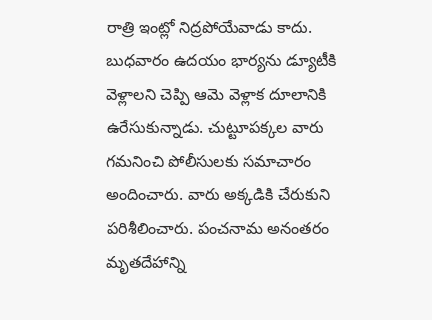రాత్రి ఇంట్లో నిద్రపోయేవాడు కాదు. బుధవారం ఉదయం భార్యను డ్యూటీకి వెళ్లాలని చెప్పి ఆమె వెళ్లాక దూలానికి ఉరేసుకున్నాడు. చుట్టూపక్కల వారు గమనించి పోలీసులకు సమాచారం అందించారు. వారు అక్కడికి చేరుకుని పరిశీలించారు. పంచనామ అనంతరం మృతదేహాన్ని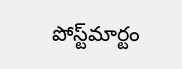పోస్ట్‌మార్టం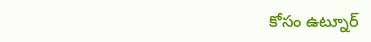కోసం ఉట్నూర్‌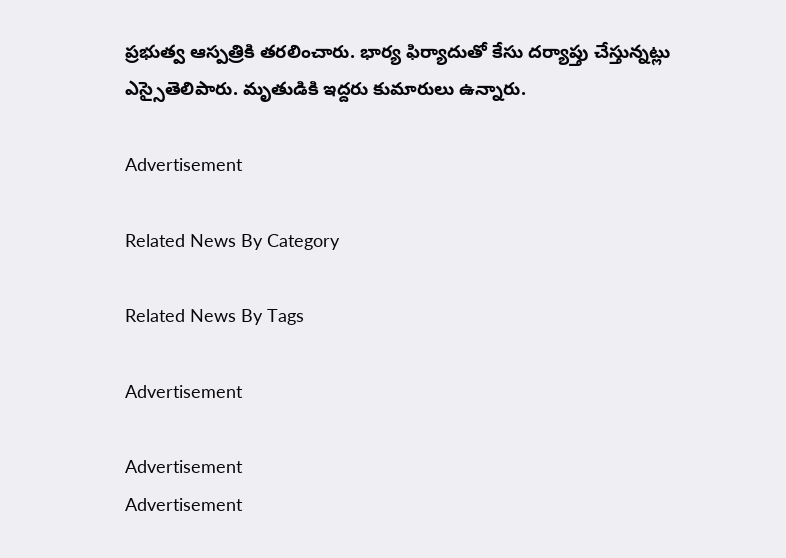ప్రభుత్వ ఆస్పత్రికి తరలించారు. భార్య ఫిర్యాదుతో కేసు దర్యాప్తు చేస్తున్నట్లు ఎస్సైతెలిపారు. మృతుడికి ఇద్దరు కుమారులు ఉన్నారు.

Advertisement

Related News By Category

Related News By Tags

Advertisement

Advertisement
Advertisement